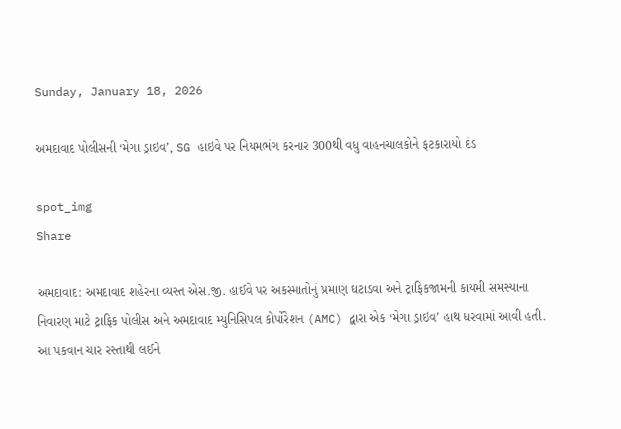Sunday, January 18, 2026

અમદાવાદ પોલીસની ‘મેગા ડ્રાઇવ’, SG હાઇવે પર નિયમભંગ કરનાર 300થી વધુ વાહનચાલકોને ફટકારાયો દંડ

spot_img
Share

અમદાવાદ: અમદાવાદ શહેરના વ્યસ્ત એસ.જી. હાઈવે પર અકસ્માતોનું પ્રમાણ ઘટાડવા અને ટ્રાફિકજામની કાયમી સમસ્યાના નિવારણ માટે ટ્રાફિક પોલીસ અને અમદાવાદ મ્યુનિસિપલ કોર્પોરેશન (AMC) દ્વારા એક ‘મેગા ડ્રાઇવ’ હાથ ધરવામાં આવી હતી. આ પકવાન ચાર રસ્તાથી લઈને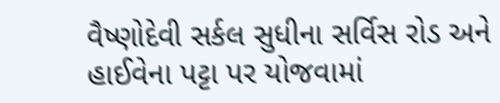વૈષ્ણોદેવી સર્કલ સુધીના સર્વિસ રોડ અને હાઈવેના પટ્ટા પર યોજવામાં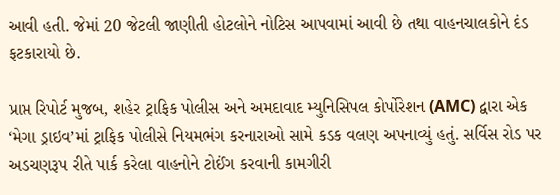આવી હતી. જેમાં 20 જેટલી જાણીતી હોટલોને નોટિસ આપવામાં આવી છે તથા વાહનચાલકોને દંડ ફટકારાયો છે.

પ્રાપ્ત રિપોર્ટ મુજબ, શહેર ટ્રાફિક પોલીસ અને અમદાવાદ મ્યુનિસિપલ કોર્પોરેશન (AMC) દ્વારા એક ‘મેગા ડ્રાઇવ’માં ટ્રાફિક પોલીસે નિયમભંગ કરનારાઓ સામે કડક વલણ અપનાવ્યું હતું. સર્વિસ રોડ પર અડચણરૂપ રીતે પાર્ક કરેલા વાહનોને ટોઈંગ કરવાની કામગીરી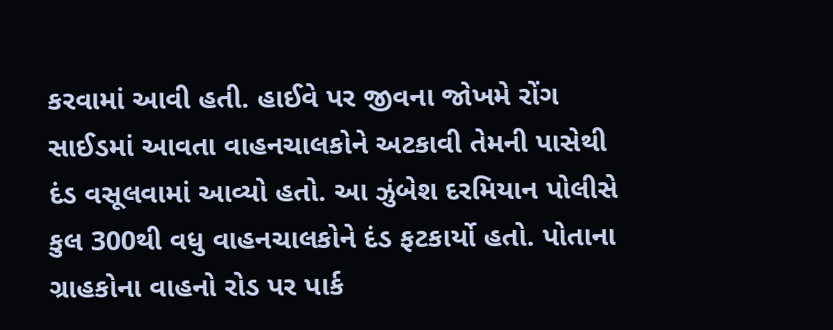કરવામાં આવી હતી. હાઈવે પર જીવના જોખમે રોંગ સાઈડમાં આવતા વાહનચાલકોને અટકાવી તેમની પાસેથી દંડ વસૂલવામાં આવ્યો હતો. આ ઝુંબેશ દરમિયાન પોલીસે કુલ 300થી વધુ વાહનચાલકોને દંડ ફટકાર્યો હતો. પોતાના ગ્રાહકોના વાહનો રોડ પર પાર્ક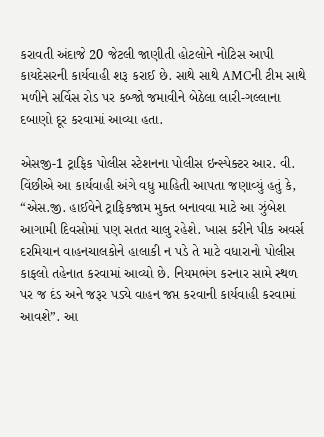કરાવતી અંદાજે 20 જેટલી જાણીતી હોટલોને નોટિસ આપી કાયદેસરની કાર્યવાહી શરૂ કરાઈ છે. સાથે સાથે AMCની ટીમ સાથે મળીને સર્વિસ રોડ પર કબ્જો જમાવીને બેઠેલા લારી-ગલ્લાના દબાણો દૂર કરવામાં આવ્યા હતા.

એસજી-1 ટ્રાફિક પોલીસ સ્ટેશનના પોલીસ ઇન્સ્પેક્ટર આર. વી. વિંછીએ આ કાર્યવાહી અંગે વધુ માહિતી આપતા જણાવ્યું હતું કે, “એસ.જી. હાઈવેને ટ્રાફિકજામ મુક્ત બનાવવા માટે આ ઝુંબેશ આગામી દિવસોમાં પણ સતત ચાલુ રહેશે. ખાસ કરીને પીક અવર્સ દરમિયાન વાહનચાલકોને હાલાકી ન પડે તે માટે વધારાનો પોલીસ કાફલો તહેનાત કરવામાં આવ્યો છે. નિયમભંગ કરનાર સામે સ્થળ પર જ દંડ અને જરૂર પડ્યે વાહન જપ્ત કરવાની કાર્યવાહી કરવામાં આવશે”. આ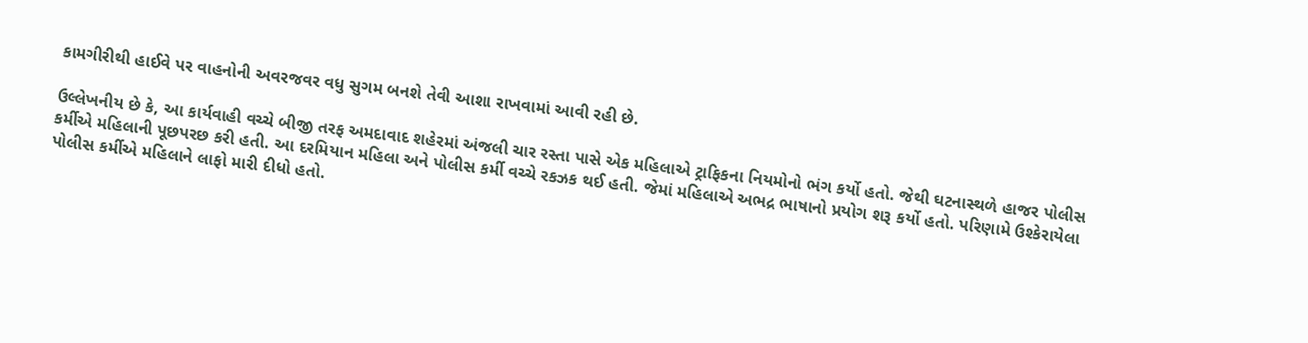કામગીરીથી હાઈવે પર વાહનોની અવરજવર વધુ સુગમ બનશે તેવી આશા રાખવામાં આવી રહી છે.

ઉલ્લેખનીય છે કે, આ કાર્યવાહી વચ્ચે બીજી તરફ અમદાવાદ શહેરમાં અંજલી ચાર રસ્તા પાસે એક મહિલાએ ટ્રાફિકના નિયમોનો ભંગ કર્યો હતો. જેથી ઘટનાસ્થળે હાજર પોલીસ કર્મીએ મહિલાની પૂછપરછ કરી હતી. આ દરમિયાન મહિલા અને પોલીસ કર્મી વચ્ચે રકઝક થઈ હતી. જેમાં મહિલાએ અભદ્ર ભાષાનો પ્રયોગ શરૂ કર્યો હતો. પરિણામે ઉશ્કેરાયેલા પોલીસ કર્મીએ મહિલાને લાફો મારી દીધો હતો.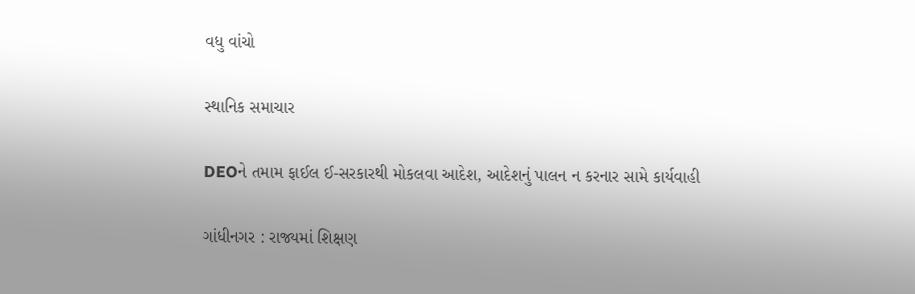વધુ વાંચો

સ્થાનિક સમાચાર

DEOને તમામ ફાઈલ ઈ-સરકારથી મોકલવા આદેશ, આદેશનું પાલન ન કરનાર સામે કાર્યવાહી

ગાંધીનગર : રાજ્યમાં શિક્ષણ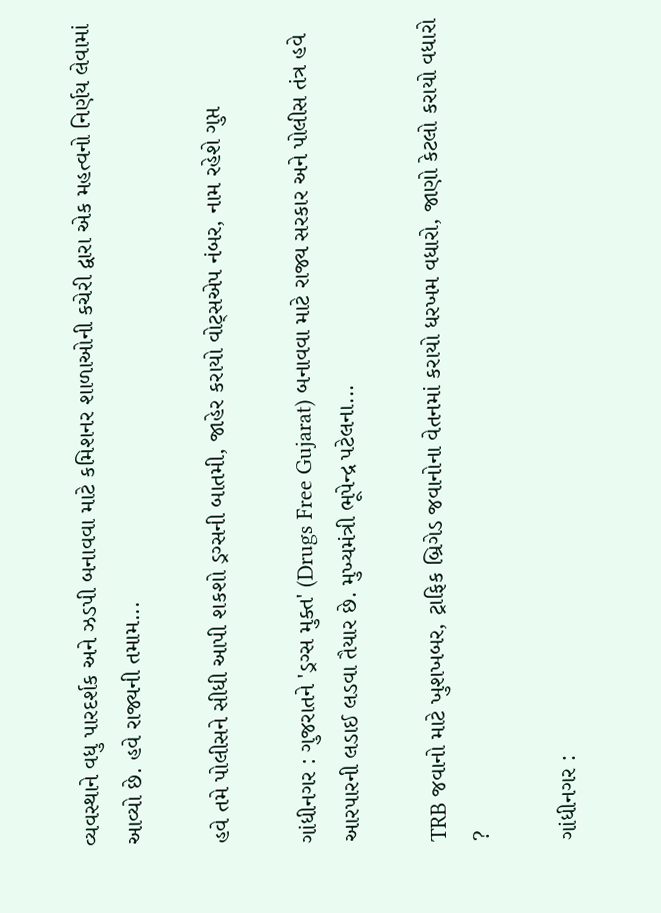વ્યવસ્થાને વધુ પારદર્શક અને ઝડપી બનાવવા માટે કમિશનર શાળાઓની કચેરી દ્વારા એક મહત્વનો નિર્ણય લેવામાં આવ્યો છે. હવે રાજ્યની તમામ...

હવે તમે પોલીસને સીધી આપી શકશો ડ્રગ્સની બાતમી, જાહેર કરાયો વોટ્સએપ નંબર, નામ રહેશે ગુપ્ત

ગાંધીનગર : ગુજરાતને 'ડ્રગ્સ મુક્ત' (Drugs Free Gujarat) બનાવવા માટે રાજ્ય સરકાર અને પોલીસ તંત્ર હવે આરપારની લડાઈ લડવા તૈયાર છે. મુખ્યમંત્રી ભૂપેન્દ્ર પટેલના...

TRB જવાનો માટે ખુશખબર, ટ્રાફિક બ્રિગેડ જવાનોના વેતનમાં કરાયો ધરખમ વધારો, જાણો કેટલો કરાયો વધારો ?

ગાંધીનગર :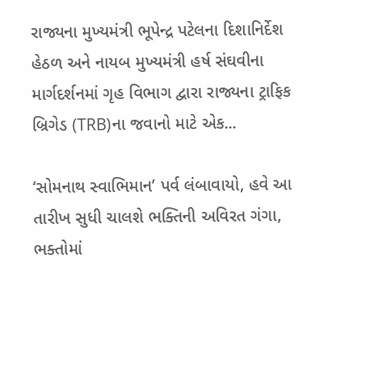રાજ્યના મુખ્યમંત્રી ભૂપેન્દ્ર પટેલના દિશાનિર્દેશ હેઠળ અને નાયબ મુખ્યમંત્રી હર્ષ સંઘવીના માર્ગદર્શનમાં ગૃહ વિભાગ દ્વારા રાજ્યના ટ્રાફિક બ્રિગેડ (TRB)ના જવાનો માટે એક...

‘સોમનાથ સ્વાભિમાન’ પર્વ લંબાવાયો, હવે આ તારીખ સુધી ચાલશે ભક્તિની અવિરત ગંગા, ભક્તોમાં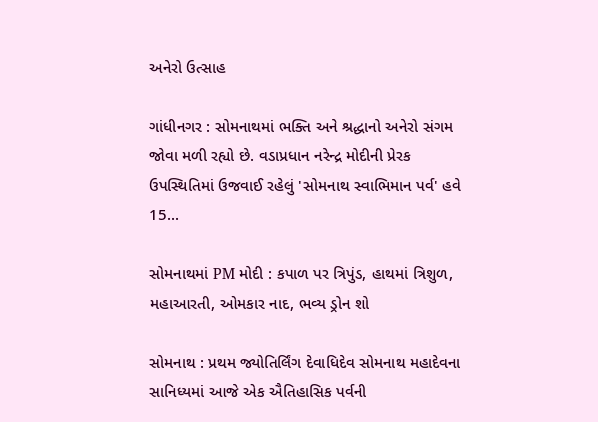અનેરો ઉત્સાહ

ગાંધીનગર : સોમનાથમાં ભક્તિ અને શ્રદ્ધાનો અનેરો સંગમ જોવા મળી રહ્યો છે. વડાપ્રધાન નરેન્દ્ર મોદીની પ્રેરક ઉપસ્થિતિમાં ઉજવાઈ રહેલું 'સોમનાથ સ્વાભિમાન પર્વ' હવે 15...

સોમનાથમાં PM મોદી : કપાળ પર ત્રિપુંડ, હાથમાં ત્રિશુળ, મહાઆરતી, ઓમકાર નાદ, ભવ્ય ડ્રોન શો

સોમનાથ : પ્રથમ જ્યોતિર્લિંગ દેવાધિદેવ સોમનાથ મહાદેવના સાનિધ્યમાં આજે એક ઐતિહાસિક પર્વની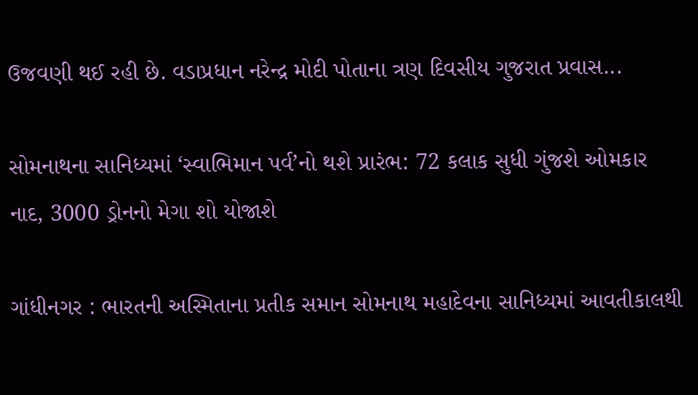ઉજવણી થઈ રહી છે. વડાપ્રધાન નરેન્દ્ર મોદી પોતાના ત્રણ દિવસીય ગુજરાત પ્રવાસ...

સોમનાથના સાનિધ્યમાં ‘સ્વાભિમાન પર્વ’નો થશે પ્રારંભ: 72 કલાક સુધી ગુંજશે ઓમકાર નાદ, 3000 ડ્રોનનો મેગા શો યોજાશે

ગાંધીનગર : ભારતની અસ્મિતાના પ્રતીક સમાન સોમનાથ મહાદેવના સાનિધ્યમાં આવતીકાલથી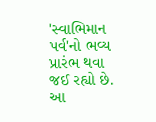'સ્વાભિમાન પર્વ'નો ભવ્ય પ્રારંભ થવા જઈ રહ્યો છે. આ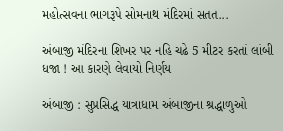મહોત્સવના ભાગરૂપે સોમનાથ મંદિરમાં સતત...

અંબાજી મંદિરના શિખર પર નહિ ચઢે 5 મીટર કરતાં લાંબી ધજા ! આ કારણે લેવાયો નિર્ણય

અંબાજી : સુપ્રસિદ્ધ યાત્રાધામ અંબાજીના શ્રદ્ધાળુઓ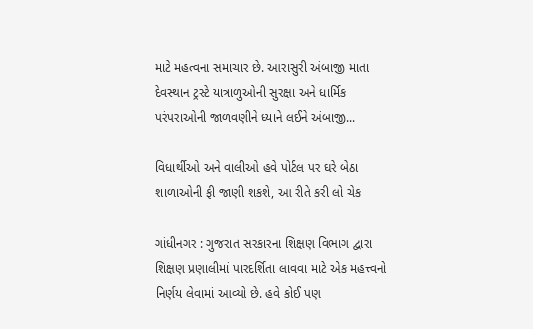માટે મહત્વના સમાચાર છે. આરાસુરી અંબાજી માતા દેવસ્થાન ટ્રસ્ટે યાત્રાળુઓની સુરક્ષા અને ધાર્મિક પરંપરાઓની જાળવણીને ધ્યાને લઈને અંબાજી...

વિધાર્થીઓ અને વાલીઓ હવે પોર્ટલ પર ઘરે બેઠા શાળાઓની ફી જાણી શકશે, આ રીતે કરી લો ચેક

ગાંધીનગર : ગુજરાત સરકારના શિક્ષણ વિભાગ દ્વારા શિક્ષણ પ્રણાલીમાં પારદર્શિતા લાવવા માટે એક મહત્ત્વનો નિર્ણય લેવામાં આવ્યો છે. હવે કોઈ પણ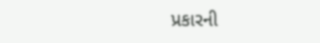પ્રકારની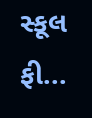સ્કૂલ ફી...